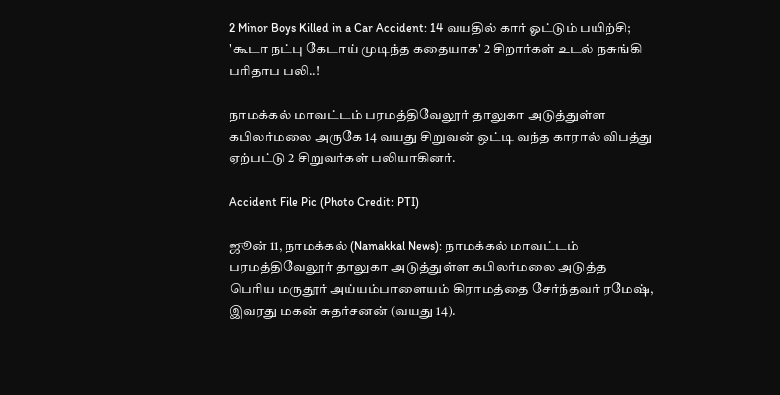2 Minor Boys Killed in a Car Accident: 14 வயதில் கார் ஓட்டும் பயிற்சி; 'கூடா நட்பு கேடாய் முடிந்த கதையாக' 2 சிறார்கள் உடல் நசுங்கி பரிதாப பலி..!

நாமக்கல் மாவட்டம் பரமத்திவேலூர் தாலுகா அடுத்துள்ள கபிலர்மலை அருகே 14 வயது சிறுவன் ஒட்டி வந்த காரால் விபத்து ஏற்பட்டு 2 சிறுவர்கள் பலியாகினர்.

Accident File Pic (Photo Credit: PTI)

ஜூன் 11, நாமக்கல் (Namakkal News): நாமக்கல் மாவட்டம் பரமத்திவேலூர் தாலுகா அடுத்துள்ள கபிலர்மலை அடுத்த பெரிய மருதூர் அய்யம்பாளையம் கிராமத்தை சேர்ந்தவர் ரமேஷ், இவரது மகன் சுதர்சனன் (வயது 14).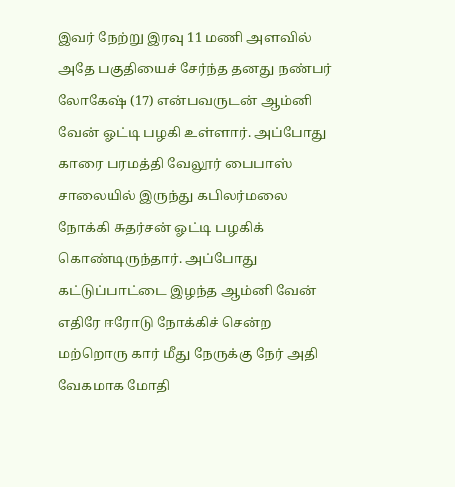இவர் நேற்று இரவு 11 மணி அளவில் அதே பகுதியைச் சேர்ந்த தனது நண்பர் லோகேஷ் (17) என்பவருடன் ஆம்னி வேன் ஓட்டி பழகி உள்ளார். அப்போது காரை பரமத்தி வேலூர் பைபாஸ் சாலையில் இருந்து கபிலர்மலை நோக்கி சுதர்சன் ஓட்டி பழகிக் கொண்டிருந்தார். அப்போது கட்டுப்பாட்டை இழந்த ஆம்னி வேன் எதிரே ஈரோடு நோக்கிச் சென்ற மற்றொரு கார் மீது நேருக்கு நேர் அதி வேகமாக மோதி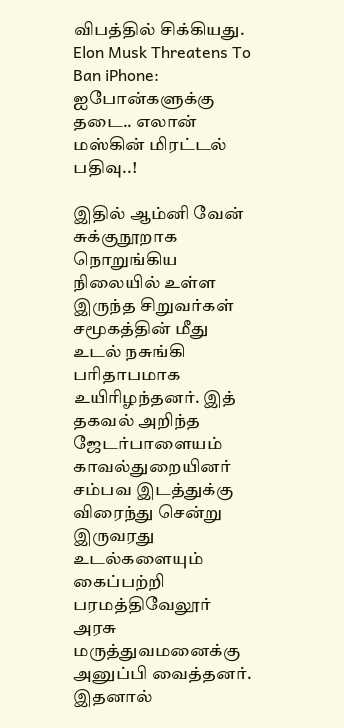விபத்தில் சிக்கியது. Elon Musk Threatens To Ban iPhone: ஐபோன்களுக்கு தடை.. எலான் மஸ்கின் மிரட்டல் பதிவு..!

இதில் ஆம்னி வேன் சுக்குநூறாக நொறுங்கிய நிலையில் உள்ள இருந்த சிறுவர்கள் சமூகத்தின் மீது உடல் நசுங்கி பரிதாபமாக உயிரிழந்தனர். இத் தகவல் அறிந்த ஜேடர்பாளையம் காவல்துறையினர் சம்பவ இடத்துக்கு விரைந்து சென்று இருவரது உடல்களையும் கைப்பற்றி பரமத்திவேலூர் அரசு மருத்துவமனைக்கு அனுப்பி வைத்தனர். இதனால்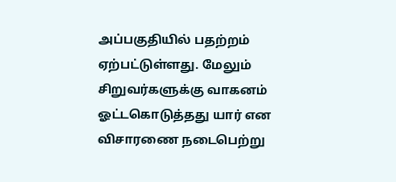அப்பகுதியில் பதற்றம் ஏற்பட்டுள்ளது. மேலும் சிறுவர்களுக்கு வாகனம் ஓட்டகொடுத்தது யார் என விசாரணை நடைபெற்று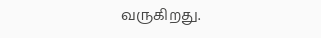வருகிறது.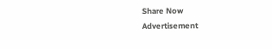Share Now
Advertisement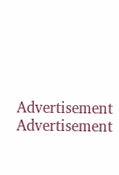Advertisement
Advertisement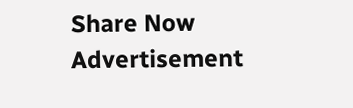Share Now
Advertisement